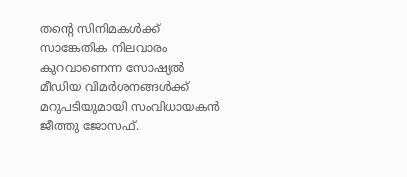തന്‍റെ സിനിമകള്‍ക്ക് സാങ്കേതിക നിലവാരം കുറവാണെന്ന സോഷ്യൽ മീഡിയ വിമർശനങ്ങൾക്ക് മറുപടിയുമായി സംവിധായകൻ ജീത്തു ജോസഫ്.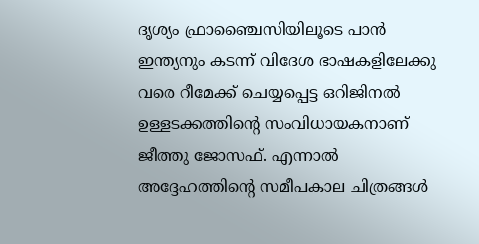ദൃശ്യം ഫ്രാഞ്ചൈസിയിലൂടെ പാന്‍ ഇന്ത്യനും കടന്ന് വിദേശ ഭാഷകളിലേക്കു വരെ റീമേക്ക് ചെയ്യപ്പെട്ട ഒറിജിനല്‍ ഉള്ളടക്കത്തിന്‍റെ സംവിധായകനാണ് ജീത്തു ജോസഫ്. എന്നാല്‍ അദ്ദേഹത്തിന്‍റെ സമീപകാല ചിത്രങ്ങള്‍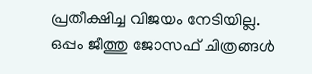പ്രതീക്ഷിച്ച വിജയം നേടിയില്ല. ഒപ്പം ജീത്തു ജോസഫ് ചിത്രങ്ങള്‍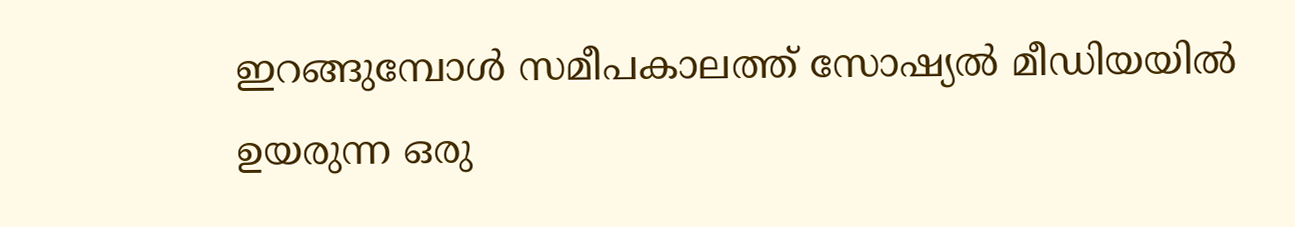ഇറങ്ങുമ്പോള്‍ സമീപകാലത്ത് സോഷ്യല്‍ മീഡിയയില്‍ ഉയരുന്ന ഒരു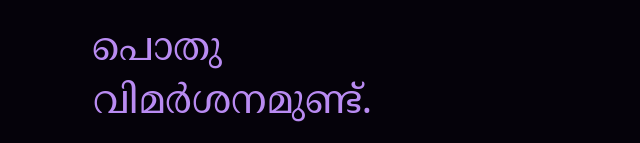പൊതു വിമര്‍ശനമുണ്ട്.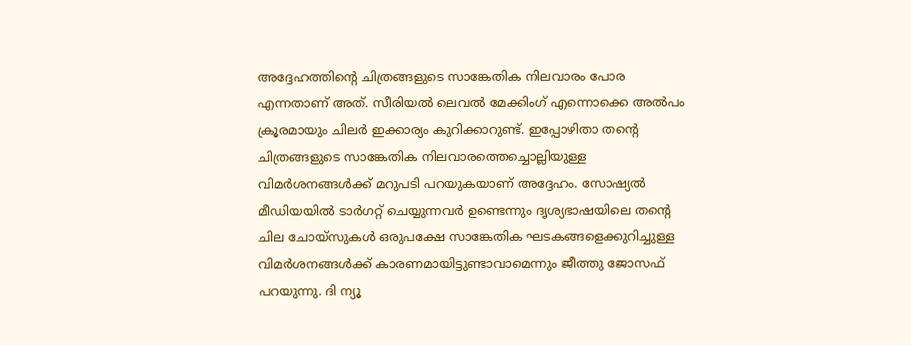അദ്ദേഹത്തിന്‍റെ ചിത്രങ്ങളുടെ സാങ്കേതിക നിലവാരം പോര എന്നതാണ് അത്. സീരിയല്‍ ലെവല്‍ മേക്കിംഗ് എന്നൊക്കെ അല്‍പം ക്രൂരമായും ചിലര്‍ ഇക്കാര്യം കുറിക്കാറുണ്ട്. ഇപ്പോഴിതാ തന്‍റെ ചിത്രങ്ങളുടെ സാങ്കേതിക നിലവാരത്തെച്ചൊല്ലിയുള്ള വിമര്‍ശനങ്ങള്‍ക്ക് മറുപടി പറയുകയാണ് അദ്ദേഹം. സോഷ്യല്‍ മീഡിയയില്‍ ടാര്‍ഗറ്റ് ചെയ്യുന്നവര്‍ ഉണ്ടെന്നും ദൃശ്യഭാഷയിലെ തന്‍റെ ചില ചോയ്‍സുകള്‍ ഒരുപക്ഷേ സാങ്കേതിക ഘടകങ്ങളെക്കുറിച്ചുള്ള വിമര്‍ശനങ്ങള്‍ക്ക് കാരണമായിട്ടുണ്ടാവാമെന്നും ജീത്തു ജോസഫ് പറയുന്നു. ദി ന്യൂ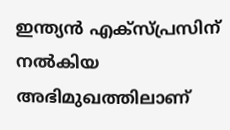ഇന്ത്യന്‍ എക്സ്പ്രസിന് നല്‍കിയ അഭിമുഖത്തിലാണ്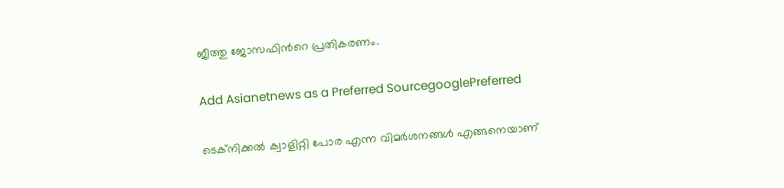ജീത്തു ജോസഫിന്‍റെ പ്രതികരണം.

Add Asianetnews as a Preferred SourcegooglePreferred

ടെക്നിക്കല്‍ ക്വാളിറ്റി പോര എന്ന വിമര്‍ശനങ്ങള്‍ എങ്ങനെയാണ്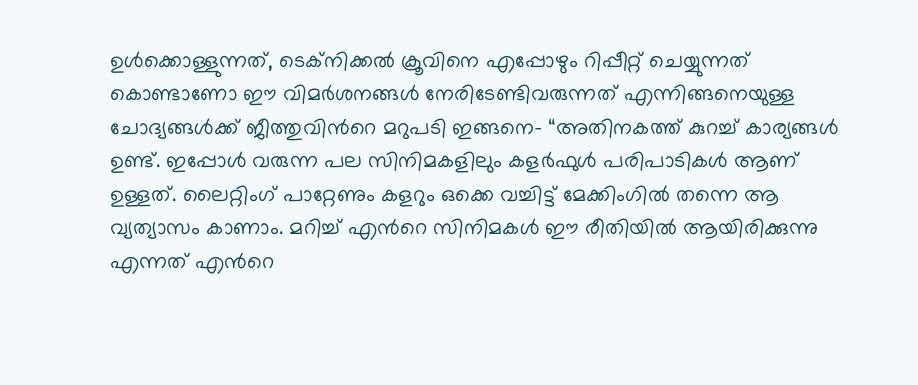ഉള്‍ക്കൊള്ളുന്നത്, ടെക്നിക്കല്‍ ക്രൂവിനെ എപ്പോഴും റിപ്പീറ്റ് ചെയ്യുന്നത് കൊണ്ടാണോ ഈ വിമര്‍ശനങ്ങള്‍ നേരിടേണ്ടിവരുന്നത് എന്നിങ്ങനെയുള്ള ചോദ്യങ്ങള്‍ക്ക് ജീത്തുവിന്‍റെ മറുപടി ഇങ്ങനെ- “അതിനകത്ത് കുറച്ച് കാര്യങ്ങള്‍ ഉണ്ട്. ഇപ്പോള്‍ വരുന്ന പല സിനിമകളിലും കളര്‍ഫുള്‍ പരിപാടികള്‍ ആണ് ഉള്ളത്. ലൈറ്റിംഗ് പാറ്റേണും കളറും ഒക്കെ വച്ചിട്ട് മേക്കിംഗില്‍ തന്നെ ആ വ്യത്യാസം കാണാം. മറിച്ച് എന്‍റെ സിനിമകള്‍ ഈ രീതിയില്‍ ആയിരിക്കുന്നു എന്നത് എന്‍റെ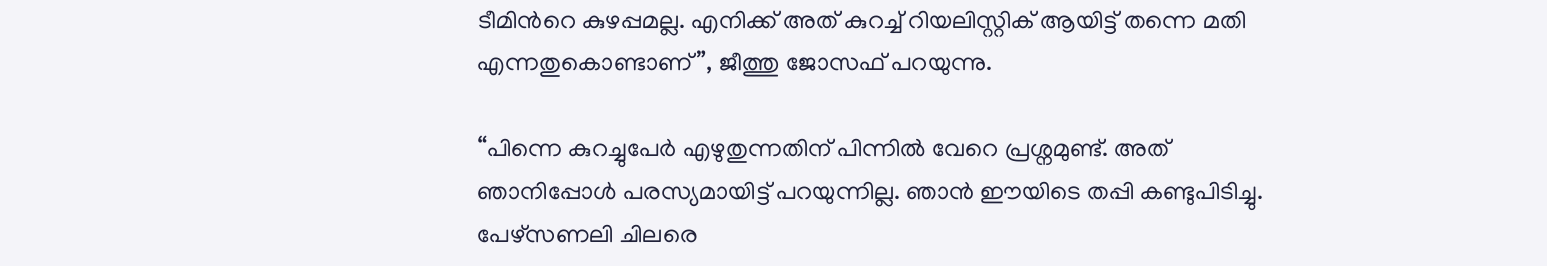ടീമിന്‍റെ കുഴപ്പമല്ല. എനിക്ക് അത് കുറച്ച് റിയലിസ്റ്റിക് ആയിട്ട് തന്നെ മതി എന്നതുകൊണ്ടാണ്”, ജീത്തു ജോസഫ് പറയുന്നു.

“പിന്നെ കുറച്ചുപേര്‍ എഴുതുന്നതിന് പിന്നില്‍ വേറെ പ്രശ്നമുണ്ട്. അത് ഞാനിപ്പോള്‍ പരസ്യമായിട്ട് പറയുന്നില്ല. ഞാന്‍ ഈയിടെ തപ്പി കണ്ടുപിടിച്ചു. പേഴ്സണലി ചിലരെ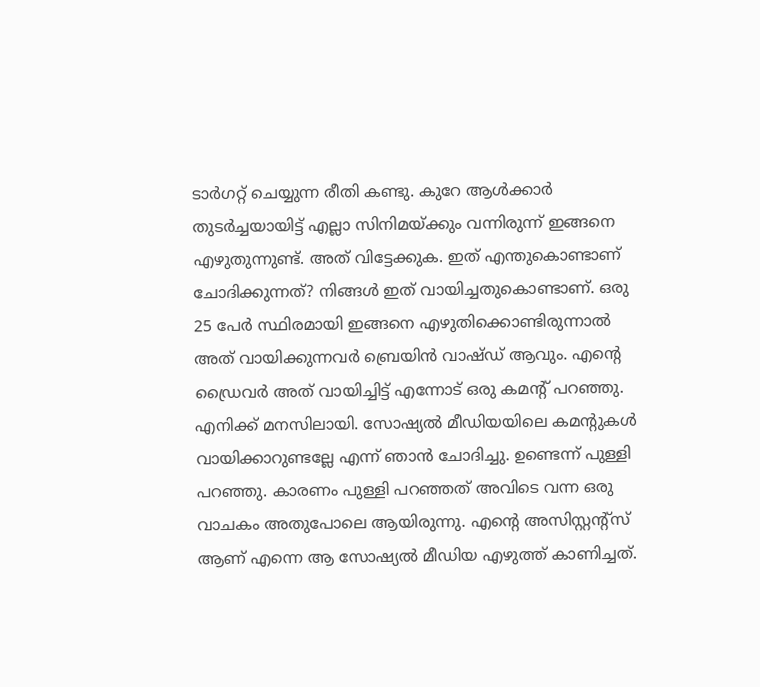ടാര്‍ഗറ്റ് ചെയ്യുന്ന രീതി കണ്ടു. കുറേ ആള്‍ക്കാര്‍ തുടര്‍ച്ചയായിട്ട് എല്ലാ സിനിമയ്ക്കും വന്നിരുന്ന് ഇങ്ങനെ എഴുതുന്നുണ്ട്. അത് വിട്ടേക്കുക. ഇത് എന്തുകൊണ്ടാണ് ചോദിക്കുന്നത്? നിങ്ങള്‍ ഇത് വായിച്ചതുകൊണ്ടാണ്. ഒരു 25 പേര്‍ സ്ഥിരമായി ഇങ്ങനെ എഴുതിക്കൊണ്ടിരുന്നാല്‍ അത് വായിക്കുന്നവര്‍ ബ്രെയിന്‍ വാഷ്ഡ് ആവും. എന്‍റെ ഡ്രൈവര്‍ അത് വായിച്ചിട്ട് എന്നോട് ഒരു കമന്‍റ് പറഞ്ഞു. എനിക്ക് മനസിലായി. സോഷ്യല്‍ മീഡിയയിലെ കമന്‍റുകള്‍ വായിക്കാറുണ്ടല്ലേ എന്ന് ഞാന്‍ ചോദിച്ചു. ഉണ്ടെന്ന് പുള്ളി പറഞ്ഞു. കാരണം പുള്ളി പറഞ്ഞത് അവിടെ വന്ന ഒരു വാചകം അതുപോലെ ആയിരുന്നു. എന്‍റെ അസിസ്റ്റന്‍റ്സ് ആണ് എന്നെ ആ സോഷ്യല്‍ മീഡിയ എഴുത്ത് കാണിച്ചത്.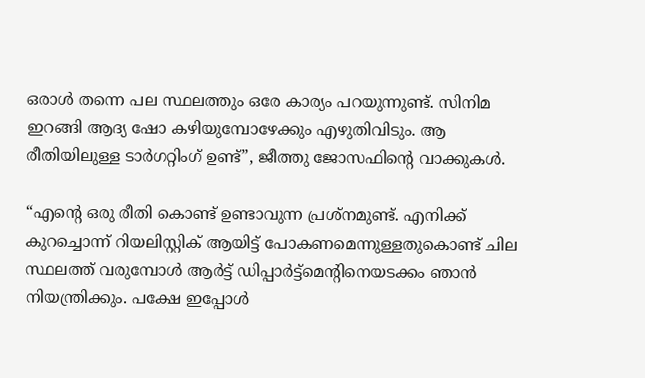ഒരാള്‍ തന്നെ പല സ്ഥലത്തും ഒരേ കാര്യം പറയുന്നുണ്ട്. സിനിമ ഇറങ്ങി ആദ്യ ഷോ കഴിയുമ്പോഴേക്കും എഴുതിവിടും. ആ രീതിയിലുള്ള ടാര്‍ഗറ്റിംഗ് ഉണ്ട്”, ജീത്തു ജോസഫിന്‍റെ വാക്കുകള്‍.

“എന്‍റെ ഒരു രീതി കൊണ്ട് ഉണ്ടാവുന്ന പ്രശ്നമുണ്ട്. എനിക്ക് കുറച്ചൊന്ന് റിയലിസ്റ്റിക് ആയിട്ട് പോകണമെന്നുള്ളതുകൊണ്ട് ചില സ്ഥലത്ത് വരുമ്പോള്‍ ആര്‍ട്ട് ഡിപ്പാര്‍ട്ട്മെന്‍റിനെയടക്കം ഞാന്‍ നിയന്ത്രിക്കും. പക്ഷേ ഇപ്പോള്‍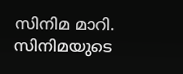സിനിമ മാറി. സിനിമയുടെ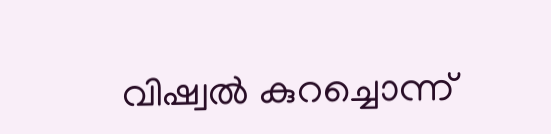വിഷ്വല്‍ കുറച്ചൊന്ന്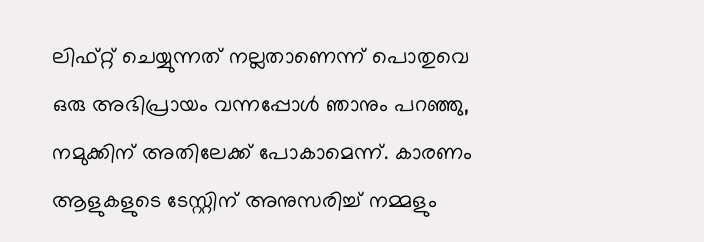ലിഫ്റ്റ് ചെയ്യുന്നത് നല്ലതാണെന്ന് പൊതുവെ ഒരു അഭിപ്രായം വന്നപ്പോള്‍ ഞാനും പറഞ്ഞു, നമുക്കിന് അതിലേക്ക് പോകാമെന്ന്. കാരണം ആളുകളുടെ ടേസ്റ്റിന് അനുസരിച്ച് നമ്മളും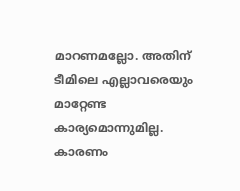മാറണമല്ലോ. അതിന് ടീമിലെ എല്ലാവരെയും മാറ്റേണ്ട കാര്യമൊന്നുമില്ല. കാരണം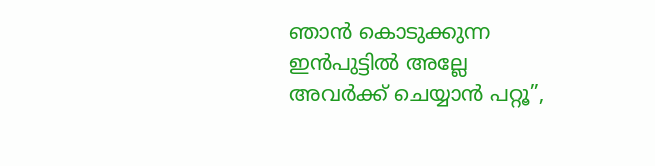ഞാന്‍ കൊടുക്കുന്ന ഇന്‍പുട്ടില്‍ അല്ലേ അവര്‍ക്ക് ചെയ്യാന്‍ പറ്റൂ”,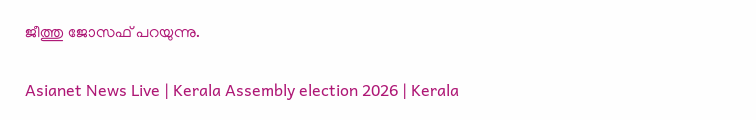ജീത്തു ജോസഫ് പറയുന്നു.

Asianet News Live | Kerala Assembly election 2026 | Kerala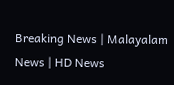Breaking News | Malayalam News | HD News